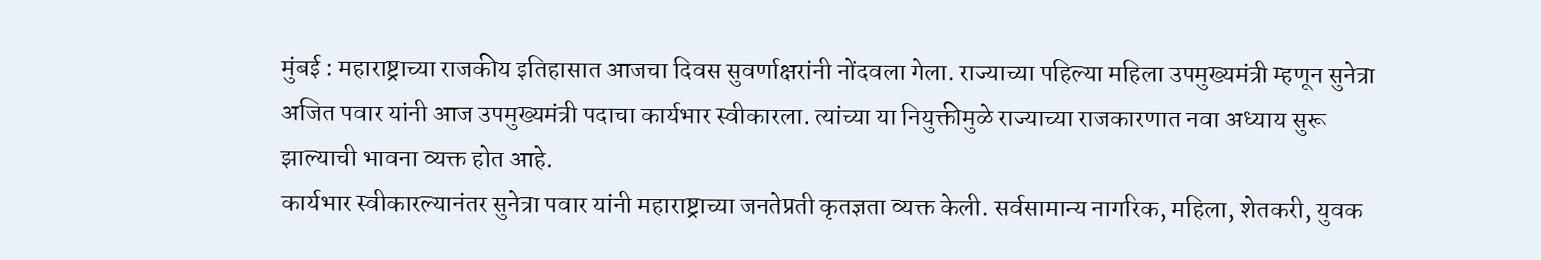मुंबई : महाराष्ट्राच्या राजकीय इतिहासात आजचा दिवस सुवर्णाक्षरांनी नोंदवला गेला. राज्याच्या पहिल्या महिला उपमुख्यमंत्री म्हणून सुनेत्रा अजित पवार यांनी आज उपमुख्यमंत्री पदाचा कार्यभार स्वीकारला. त्यांच्या या नियुक्तीमुळे राज्याच्या राजकारणात नवा अध्याय सुरू झाल्याची भावना व्यक्त होत आहे.
कार्यभार स्वीकारल्यानंतर सुनेत्रा पवार यांनी महाराष्ट्राच्या जनतेप्रती कृतज्ञता व्यक्त केली. सर्वसामान्य नागरिक, महिला, शेतकरी, युवक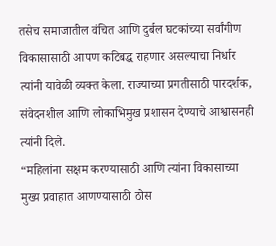तसेच समाजातील वंचित आणि दुर्बल घटकांच्या सर्वांगीण विकासासाठी आपण कटिबद्ध राहणार असल्याचा निर्धार त्यांनी यावेळी व्यक्त केला. राज्याच्या प्रगतीसाठी पारदर्शक, संवेदनशील आणि लोकाभिमुख प्रशासन देण्याचे आश्वासनही त्यांनी दिले.
“महिलांना सक्षम करण्यासाठी आणि त्यांना विकासाच्या मुख्य प्रवाहात आणण्यासाठी ठोस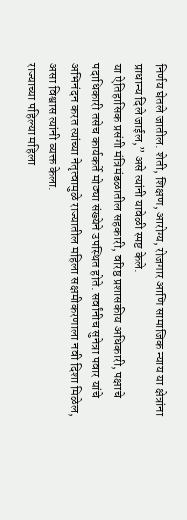निर्णय घेतले जातील. शेती, शिक्षण, आरोग्य, रोजगार आणि सामाजिक न्याय या क्षेत्रांना प्राधान्य दिले जाईल,” असे त्यांनी यावेळी स्पष्ट केले.
या ऐतिहासिक प्रसंगी मंत्रिमंडळातील सहकारी, वरिष्ठ प्रशासकीय अधिकारी, पक्षाचे पदाधिकारी तसेच कार्यकर्ते मोठ्या संख्येने उपस्थित होते. सर्वांनीच सुनेत्रा पवार यांचे अभिनंदन करत त्यांच्या नेतृत्वामुळे राज्यातील महिला सक्षमीकरणाला नवी दिशा मिळेल, असा विश्वास त्यांनी व्यक्त केला.
राज्याच्या पहिल्या महिला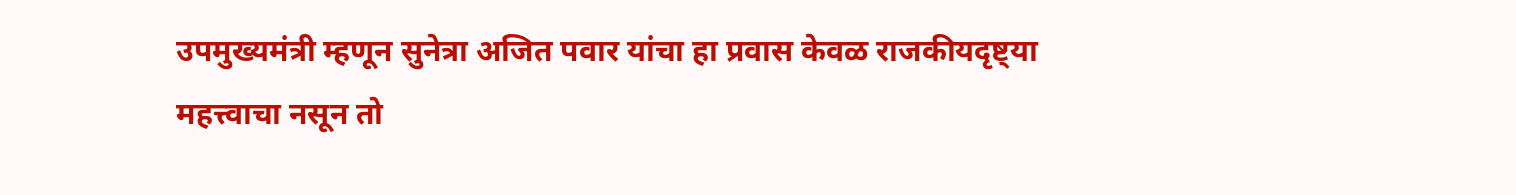उपमुख्यमंत्री म्हणून सुनेत्रा अजित पवार यांचा हा प्रवास केवळ राजकीयदृष्ट्या महत्त्वाचा नसून तो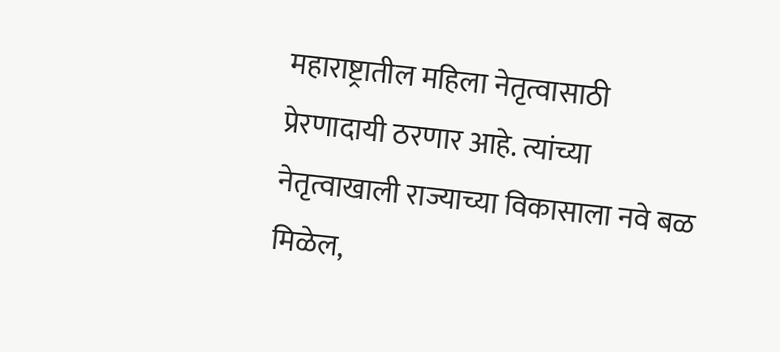महाराष्ट्रातील महिला नेतृत्वासाठी प्रेरणादायी ठरणार आहे. त्यांच्या नेतृत्वाखाली राज्याच्या विकासाला नवे बळ मिळेल,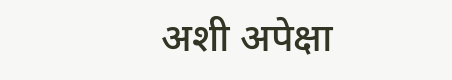अशी अपेक्षा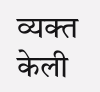व्यक्त केली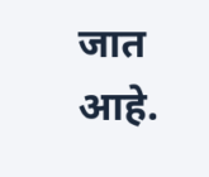जात आहे.